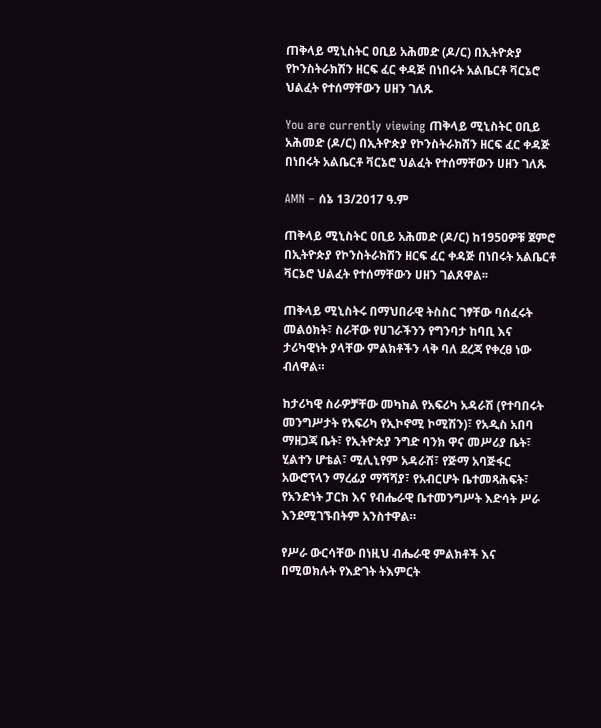ጠቅላይ ሚኒስትር ዐቢይ አሕመድ (ዶ/ር) በኢትዮጵያ የኮንስትራክሽን ዘርፍ ፈር ቀዳጅ በነበሩት አልቤርቶ ቫርኔሮ ህልፈት የተሰማቸውን ሀዘን ገለጹ

You are currently viewing ጠቅላይ ሚኒስትር ዐቢይ አሕመድ (ዶ/ር) በኢትዮጵያ የኮንስትራክሽን ዘርፍ ፈር ቀዳጅ በነበሩት አልቤርቶ ቫርኔሮ ህልፈት የተሰማቸውን ሀዘን ገለጹ

AMN – ሰኔ 13/2017 ዓ.ም

ጠቅላይ ሚኒስትር ዐቢይ አሕመድ (ዶ/ር) ከ1950ዎቹ ጀምሮ በኢትዮጵያ የኮንስትራክሽን ዘርፍ ፈር ቀዳጅ በነበሩት አልቤርቶ ቫርኔሮ ህልፈት የተሰማቸውን ሀዘን ገልጸዋል፡፡

ጠቅላይ ሚኒስትሩ በማህበራዊ ትስስር ገፃቸው ባሰፈሩት መልዕክት፣ ስራቸው የሀገራችንን የግንባታ ከባቢ እና ታሪካዊነት ያላቸው ምልክቶችን ላቅ ባለ ደረጃ የቀረፀ ነው ብለዋል።

ከታሪካዊ ስራዎቻቸው መካከል የአፍሪካ አዳራሽ (የተባበሩት መንግሥታት የአፍሪካ የኢኮኖሚ ኮሚሽን)፣ የአዲስ አበባ ማዘጋጃ ቤት፣ የኢትዮጵያ ንግድ ባንክ ዋና መሥሪያ ቤት፣ ሂልተን ሆቴል፣ ሚሊኒየም አዳራሽ፣ የጅማ አባጅፋር አውሮፕላን ማረፊያ ማሻሻያ፣ የአብርሆት ቤተመጻሕፍት፣ የአንድነት ፓርክ እና የብሔራዊ ቤተመንግሥት እድሳት ሥራ እንደሚገኙበትም አንስተዋል።

የሥራ ውርሳቸው በነዚህ ብሔራዊ ምልክቶች እና በሚወክሉት የእድገት ትእምርት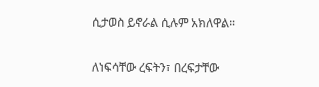ሲታወስ ይኖራል ሲሉም አክለዋል።

ለነፍሳቸው ረፍትን፣ በረፍታቸው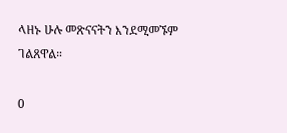ላዘኑ ሁሉ መጽናናትን እንደሚመኙም ገልጸዋል።

0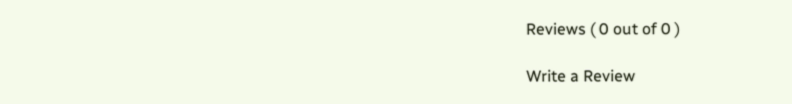Reviews ( 0 out of 0 )

Write a Review